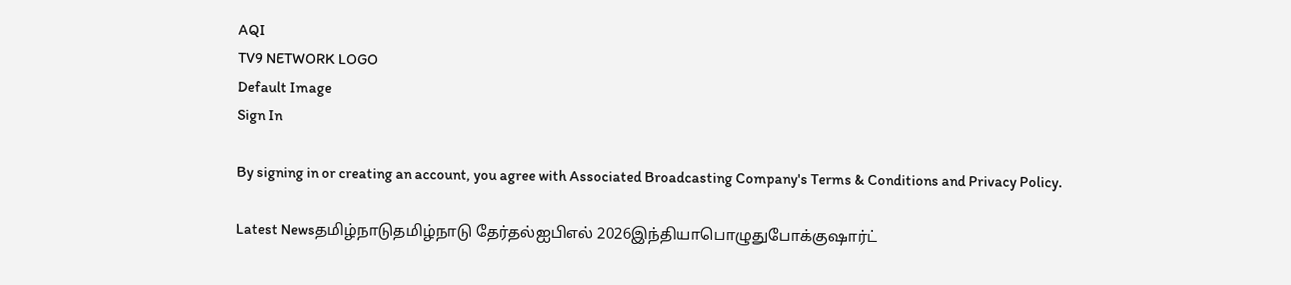AQI
TV9 NETWORK LOGO
Default Image
Sign In

By signing in or creating an account, you agree with Associated Broadcasting Company's Terms & Conditions and Privacy Policy.

Latest Newsதமிழ்நாடுதமிழ்நாடு தேர்தல்ஐபிஎல் 2026இந்தியாபொழுதுபோக்குஷார்ட்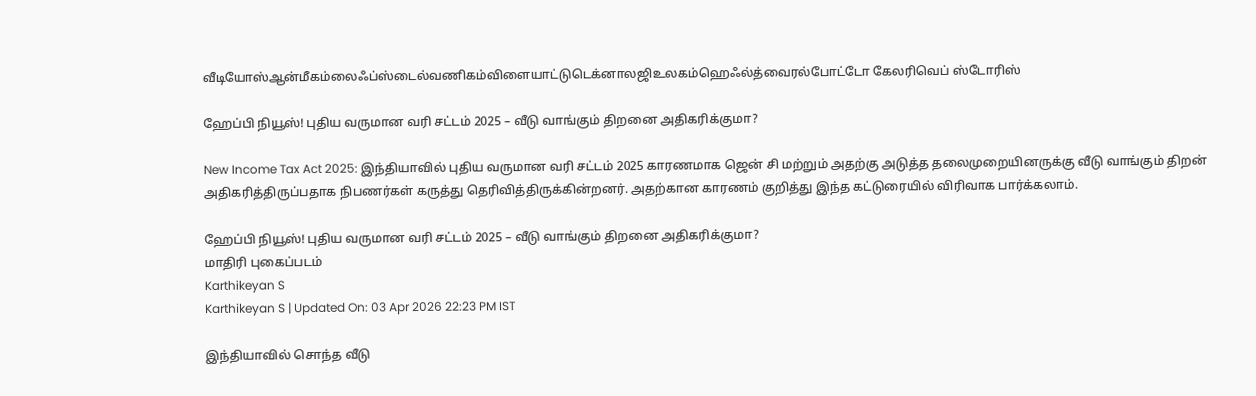வீடியோஸ்ஆன்மீகம்லைஃப்ஸ்டைல்வணிகம்விளையாட்டுடெக்னாலஜிஉலகம்ஹெஃல்த்வைரல்போட்டோ கேலரிவெப் ஸ்டோரிஸ்

ஹேப்பி நியூஸ்! புதிய வருமான வரி சட்டம் 2025 – வீடு வாங்கும் திறனை அதிகரிக்குமா?

New Income Tax Act 2025: இந்தியாவில் புதிய வருமான வரி சட்டம் 2025 காரணமாக ஜென் சி மற்றும் அதற்கு அடுத்த தலைமுறையினருக்கு வீடு வாங்கும் திறன் அதிகரித்திருப்பதாக நிபணர்கள் கருத்து தெரிவித்திருக்கின்றனர். அதற்கான காரணம் குறித்து இந்த கட்டுரையில் விரிவாக பார்க்கலாம்.

ஹேப்பி நியூஸ்! புதிய வருமான வரி சட்டம் 2025 – வீடு வாங்கும் திறனை அதிகரிக்குமா?
மாதிரி புகைப்படம்
Karthikeyan S
Karthikeyan S | Updated On: 03 Apr 2026 22:23 PM IST

இந்தியாவில் சொந்த வீடு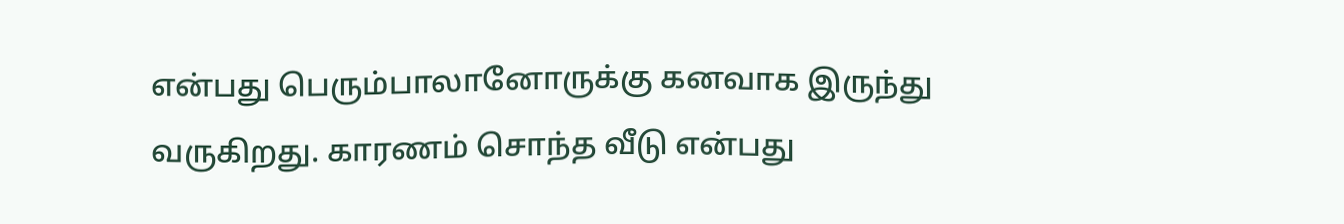என்பது பெரும்பாலானோருக்கு கனவாக இருந்து வருகிறது. காரணம் சொந்த வீடு என்பது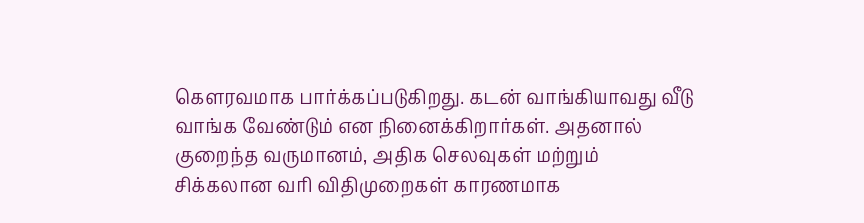கௌரவமாக பார்க்கப்படுகிறது. கடன் வாங்கியாவது வீடு வாங்க வேண்டும் என நினைக்கிறார்கள். அதனால் குறைந்த வருமானம், அதிக செலவுகள் மற்றும் சிக்கலான வரி விதிமுறைகள் காரணமாக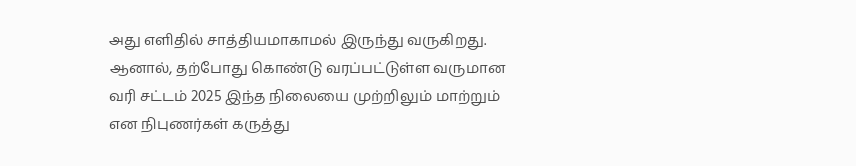அது எளிதில் சாத்தியமாகாமல் இருந்து வருகிறது. ஆனால், தற்போது கொண்டு வரப்பட்டுள்ள வருமான வரி சட்டம் 2025 இந்த நிலையை முற்றிலும் மாற்றும் என நிபுணர்கள் கருத்து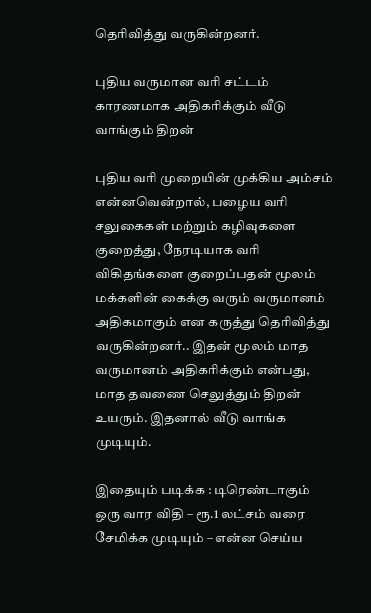தெரிவித்து வருகின்றனர்.

புதிய வருமான வரி சட்டம் காரணமாக அதிகரிக்கும் வீடு வாங்கும் திறன்

புதிய வரி முறையின் முக்கிய அம்சம் என்னவென்றால், பழைய வரி சலுகைகள் மற்றும் கழிவுகளை குறைத்து, நேரடியாக வரி விகிதங்களை குறைப்பதன் மூலம் மக்களின் கைக்கு வரும் வருமானம் அதிகமாகும் என கருத்து தெரிவித்து வருகின்றனர்.. இதன் மூலம் மாத வருமானம் அதிகரிக்கும் என்பது, மாத தவணை செலுத்தும் திறன் உயரும். இதனால் வீடு வாங்க முடியும்.

இதையும் படிக்க : டிரெண்டாகும் ஒரு வார விதி – ரூ.1 லட்சம் வரை சேமிக்க முடியும் – என்ன செய்ய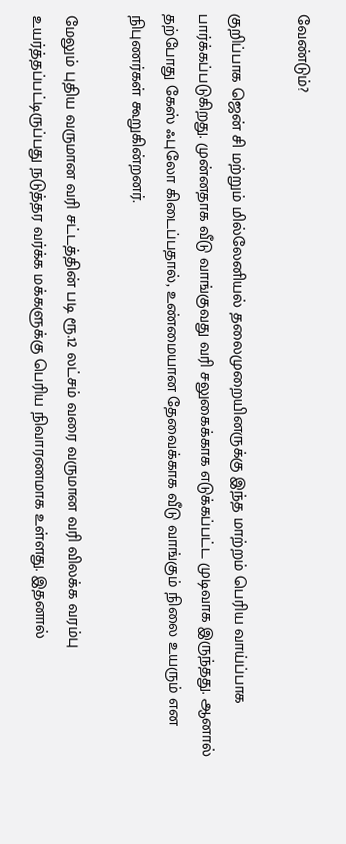வேண்டும்?

குறிப்பாக ஜென் சி மற்றும் மில்லேனியல் தலைமுறையினருக்கு இந்த மாற்றம் பெரிய வாய்ப்பாக பார்க்கப்படுகிறது. முன்னதாக வீடு வாங்குவது வரி சலுகைக்காக எடுக்கப்பட்ட முடிவாக இருந்தது. ஆனால் தற்போது கேஸ் ஃபுலோ கிடைப்பதால், உண்மையான தேவைக்காக வீடு வாங்கும் நிலை உயரும் என நிபுணர்கள் கூறுகின்றனர்.

மேலும் புதிய வருமான வரி சட்டத்தின் படி ரூ.12 லட்சம் வரை வருமான வரி விலக்க வரம்பு உயர்த்தப்பட்டிருப்பது நடுத்தர வர்க்க மக்களுக்கு பெரிய நிவாரணமாக உள்ளது. இதனால்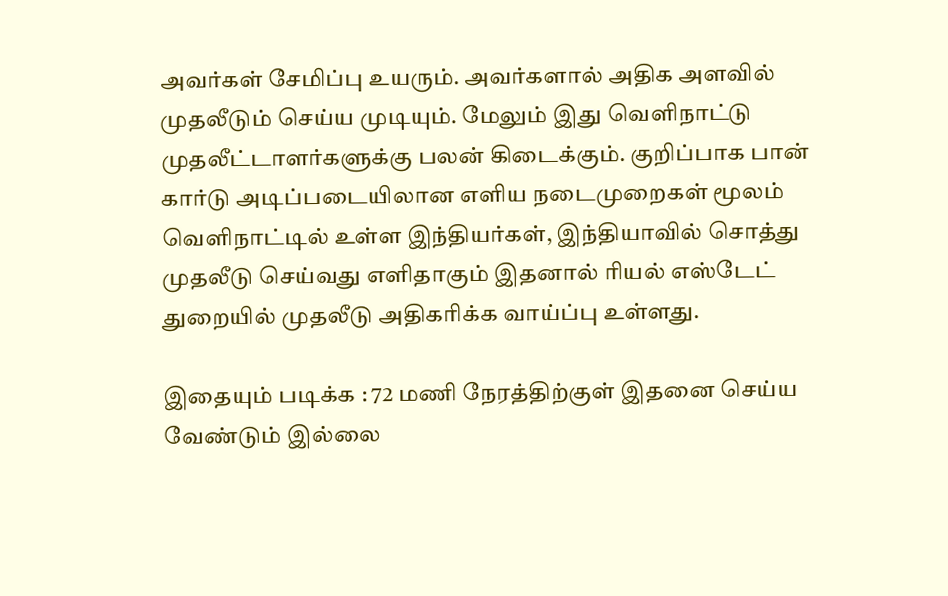அவர்கள் சேமிப்பு உயரும். அவர்களால் அதிக அளவில் முதலீடும் செய்ய முடியும். மேலும் இது வெளிநாட்டு முதலீட்டாளர்களுக்கு பலன் கிடைக்கும். குறிப்பாக பான் கார்டு அடிப்படையிலான எளிய நடைமுறைகள் மூலம் வெளிநாட்டில் உள்ள இந்தியர்கள், இந்தியாவில் சொத்து முதலீடு செய்வது எளிதாகும் இதனால் ரியல் எஸ்டேட் துறையில் முதலீடு அதிகரிக்க வாய்ப்பு உள்ளது.

இதையும் படிக்க : 72 மணி நேரத்திற்குள் இதனை செய்ய வேண்டும் இல்லை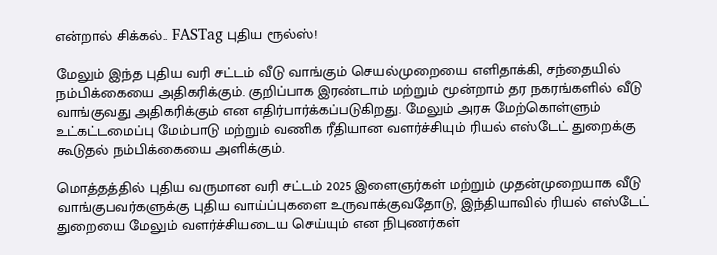என்றால் சிக்கல்.. FASTag புதிய ரூல்ஸ்!

மேலும் இந்த புதிய வரி சட்டம் வீடு வாங்கும் செயல்முறையை எளிதாக்கி, சந்தையில் நம்பிக்கையை அதிகரிக்கும். குறிப்பாக இரண்டாம் மற்றும் மூன்றாம் தர நகரங்களில் வீடு வாங்குவது அதிகரிக்கும் என எதிர்பார்க்கப்படுகிறது. மேலும் அரசு மேற்கொள்ளும் உட்கட்டமைப்பு மேம்பாடு மற்றும் வணிக ரீதியான வளர்ச்சியும் ரியல் எஸ்டேட் துறைக்கு கூடுதல் நம்பிக்கையை அளிக்கும்.

மொத்தத்தில் புதிய வருமான வரி சட்டம் 2025 இளைஞர்கள் மற்றும் முதன்முறையாக வீடு வாங்குபவர்களுக்கு புதிய வாய்ப்புகளை உருவாக்குவதோடு, இந்தியாவில் ரியல் எஸ்டேட் துறையை மேலும் வளர்ச்சியடைய செய்யும் என நிபுணர்கள்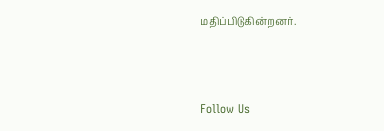மதிப்பிடுகின்றனர்.



Follow Us